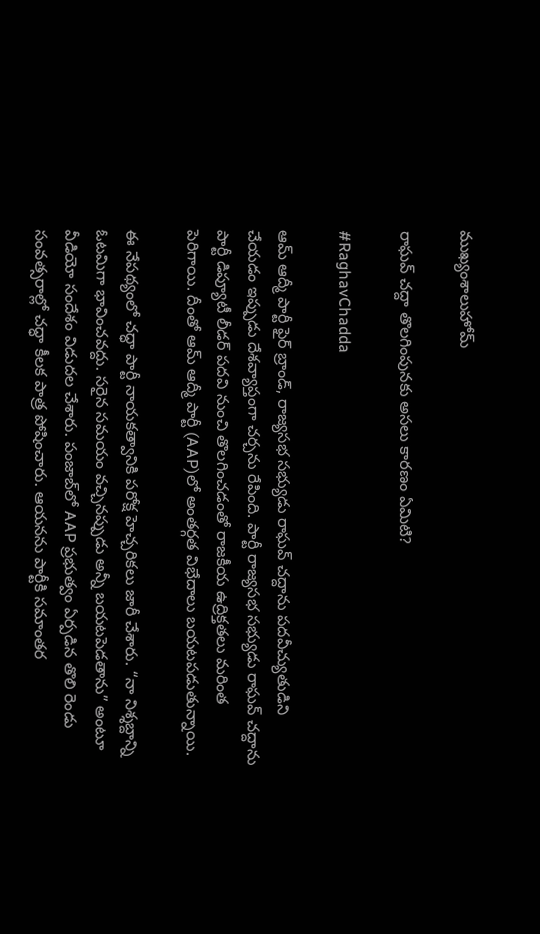ముఖ్యంశాలుహోమ్

రాఘవ్ చద్దా తొలగింపునకు అసలు కారణం ఏమిటి?

#RaghavChadda

ఆమ్ ఆద్మీ పార్టీ ఫైర్ బ్రాండ్, రాజ్యసభ సభ్యుడు రాఘవ్ చద్దాను పదవీచ్యుతుడిని చేయడం ఇప్పుడు దేశవ్యాప్తంగా చర్చను రేపింది. పార్టీ రాజ్యసభ సభ్యుడు రాఘవ్ చద్దాను పార్టీ డిప్యూటీ లీడర్ పదవి నుంచి తొలగించడంతో రాజకీయ ఉద్రిక్తతలు మరింత పెరిగాయి. దీంతో ఆమ్ ఆద్మీ పార్టీ (AAP)లో అంతర్గత విభేదాలు బయటపడుతున్నాయి.

ఈ నేపథ్యంలో చద్ధా పార్టీ నాయకత్వానికి పరోక్ష హెచ్చరికలు జారీ చేశారు. “నా నిశ్శబ్దాన్ని ఓటమిగా భావించవద్దు. సరైన సమయం వచ్చినప్పుడు అన్నీ బయటపెడతాను” అంటూ వీడియో సందేశం విడుదల చేశారు. పంజాబ్‌లో AAP ప్రభుత్వం ఏర్పడిన తొలి రెండు సంవత్సరాల్లో చద్ధా కీలక పాత్ర పోషించారు. ఆయనను పార్టీకి సమాంతర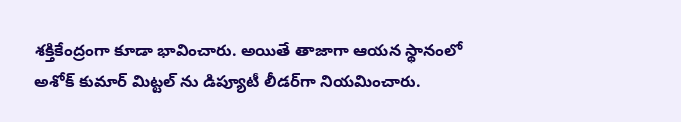శక్తికేంద్రంగా కూడా భావించారు. అయితే తాజాగా ఆయన స్థానంలో అశోక్ కుమార్ మిట్టల్ ను డిప్యూటీ లీడర్‌గా నియమించారు.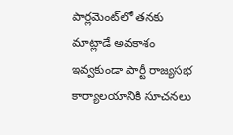పార్లమెంట్‌లో తనకు మాట్లాడే అవకాశం ఇవ్వకుండా పార్టీ రాజ్యసభ కార్యాలయానికి సూచనలు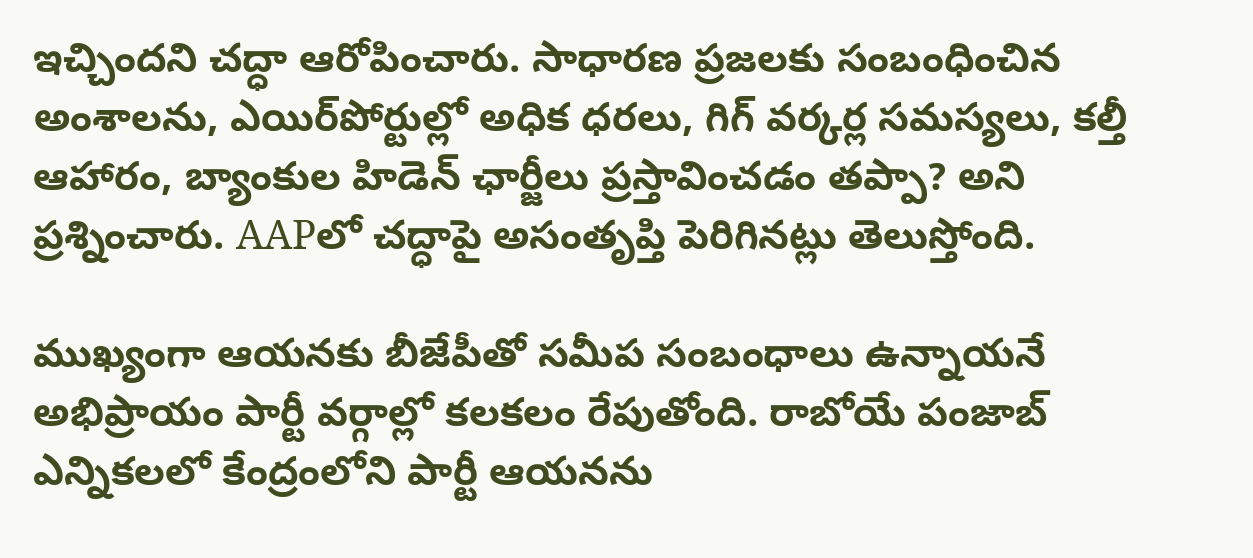ఇచ్చిందని చద్ధా ఆరోపించారు. సాధారణ ప్రజలకు సంబంధించిన అంశాలను, ఎయిర్‌పోర్టుల్లో అధిక ధరలు, గిగ్ వర్కర్ల సమస్యలు, కల్తీ ఆహారం, బ్యాంకుల హిడెన్ ఛార్జీలు ప్రస్తావించడం తప్పా? అని ప్రశ్నించారు. AAPలో చద్ధాపై అసంతృప్తి పెరిగినట్లు తెలుస్తోంది.

ముఖ్యంగా ఆయనకు బీజేపీతో సమీప సంబంధాలు ఉన్నాయనే అభిప్రాయం పార్టీ వర్గాల్లో కలకలం రేపుతోంది. రాబోయే పంజాబ్ ఎన్నికలలో కేంద్రంలోని పార్టీ ఆయనను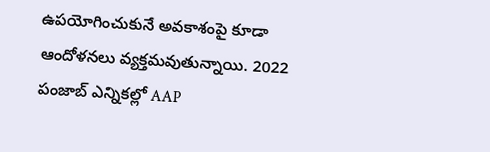ఉపయోగించుకునే అవకాశంపై కూడా ఆందోళనలు వ్యక్తమవుతున్నాయి. 2022 పంజాబ్ ఎన్నికల్లో AAP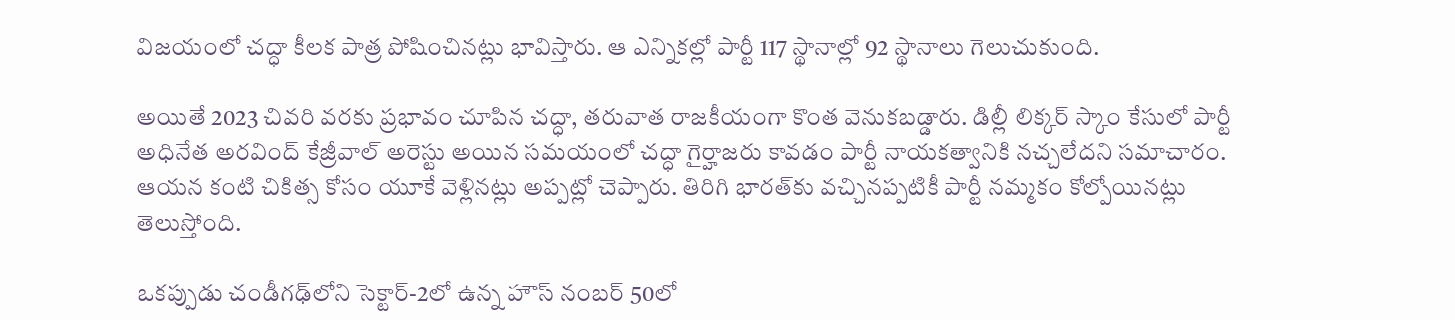విజయంలో చద్ధా కీలక పాత్ర పోషించినట్లు భావిస్తారు. ఆ ఎన్నికల్లో పార్టీ 117 స్థానాల్లో 92 స్థానాలు గెలుచుకుంది.

అయితే 2023 చివరి వరకు ప్రభావం చూపిన చద్ధా, తరువాత రాజకీయంగా కొంత వెనుకబడ్డారు. డిల్లీ లిక్కర్ స్కాం కేసులో పార్టీ అధినేత అరవింద్ కేజ్రీవాల్ అరెస్టు అయిన సమయంలో చద్ధా గైర్హాజరు కావడం పార్టీ నాయకత్వానికి నచ్చలేదని సమాచారం. ఆయన కంటి చికిత్స కోసం యూకే వెళ్లినట్లు అప్పట్లో చెప్పారు. తిరిగి భారత్‌కు వచ్చినప్పటికీ పార్టీ నమ్మకం కోల్పోయినట్లు తెలుస్తోంది.

ఒకప్పుడు చండీగఢ్‌లోని సెక్టార్-2లో ఉన్న హౌస్ నంబర్ 50లో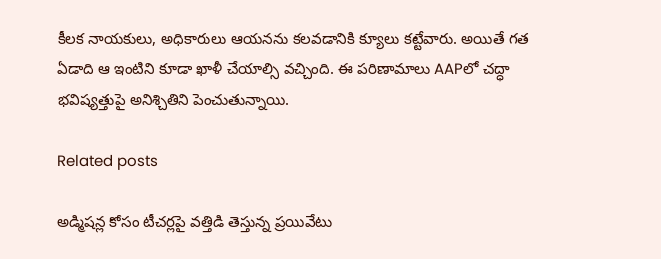కీలక నాయకులు, అధికారులు ఆయనను కలవడానికి క్యూలు కట్టేవారు. అయితే గత ఏడాది ఆ ఇంటిని కూడా ఖాళీ చేయాల్సి వచ్చింది. ఈ పరిణామాలు AAPలో చద్ధా భవిష్యత్తుపై అనిశ్చితిని పెంచుతున్నాయి.

Related posts

అడ్మిషన్ల కోసం టీచర్లపై వత్తిడి తెస్తున్న ప్రయివేటు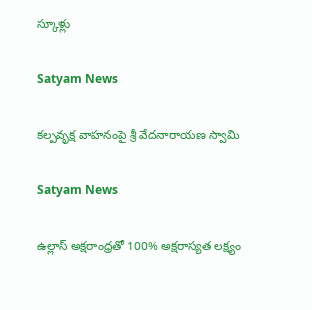స్కూళ్లు

Satyam News

కల్పవృక్ష వాహనంపై శ్రీ వేదనారాయణ స్వామి

Satyam News

ఉల్లాస్ అక్షరాంధ్రతో 100% అక్షరాస్యత లక్ష్యం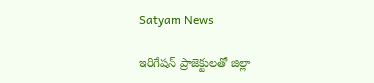Satyam News

ఇరిగేషన్ ప్రాజెక్టులతో జిల్లా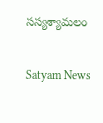సస్యశ్యామలం

Satyam News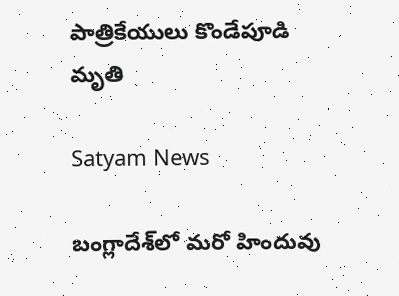పాత్రికేయులు కొండేపూడి మృతి

Satyam News

బంగ్లాదేశ్‌లో మరో హిందువు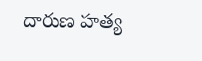దారుణ హత్య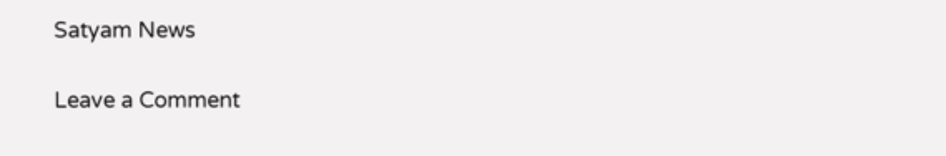Satyam News

Leave a Comment